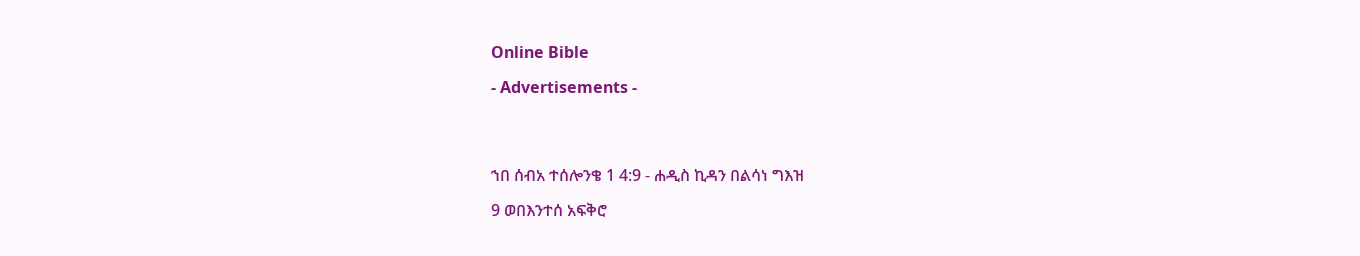Online Bible

- Advertisements -




ኀበ ሰብአ ተሰሎንቄ 1 4:9 - ሐዲስ ኪዳን በልሳነ ግእዝ

9 ወበእንተሰ አፍቅሮ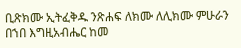ቢጽክሙ ኢትፈቅዱ ንጽሐፍ ለክሙ ለሊክሙ ምሁራን በኀበ እግዚአብሔር ከመ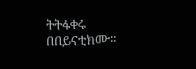ትትፋቀሩ በበይናቲክሙ።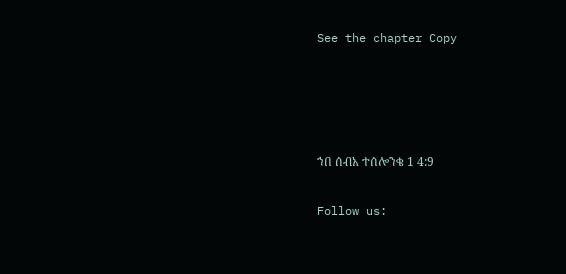See the chapter Copy




ኀበ ሰብአ ተሰሎንቄ 1 4:9

Follow us: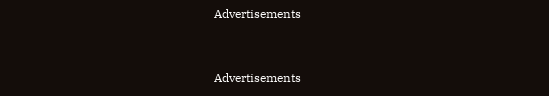Advertisements


Advertisements